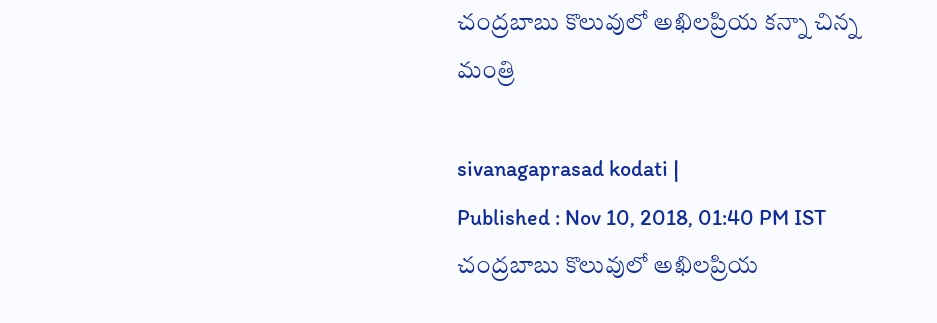చంద్రబాబు కొలువులో అఖిలప్రియ కన్నా చిన్న మంత్రి

sivanagaprasad kodati |
Published : Nov 10, 2018, 01:40 PM IST
చంద్రబాబు కొలువులో అఖిలప్రియ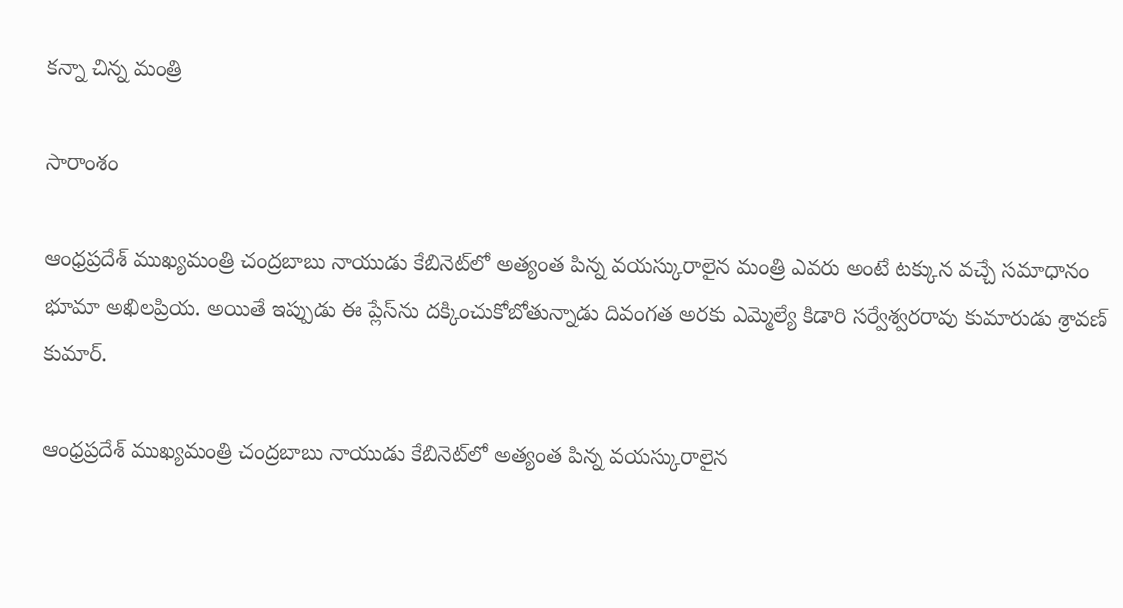కన్నా చిన్న మంత్రి

సారాంశం

ఆంధ్రప్రదేశ్ ముఖ్యమంత్రి చంద్రబాబు నాయుడు కేబినెట్‌లో అత్యంత పిన్న వయస్కురాలైన మంత్రి ఎవరు అంటే టక్కున వచ్చే సమాధానం భూమా అఖిలప్రియ. అయితే ఇప్పుడు ఈ ప్లేస్‌ను దక్కించుకోబోతున్నాడు దివంగత అరకు ఎమ్మెల్యే కిడారి సర్వేశ్వరరావు కుమారుడు శ్రావణ్ కుమార్.

ఆంధ్రప్రదేశ్ ముఖ్యమంత్రి చంద్రబాబు నాయుడు కేబినెట్‌లో అత్యంత పిన్న వయస్కురాలైన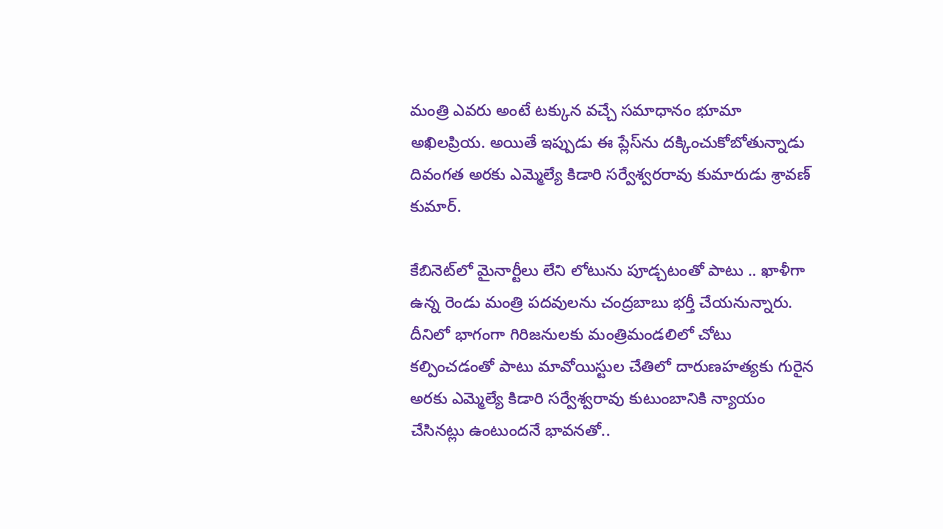మంత్రి ఎవరు అంటే టక్కున వచ్చే సమాధానం భూమా అఖిలప్రియ. అయితే ఇప్పుడు ఈ ప్లేస్‌ను దక్కించుకోబోతున్నాడు దివంగత అరకు ఎమ్మెల్యే కిడారి సర్వేశ్వరరావు కుమారుడు శ్రావణ్ కుమార్.

కేబినెట్‌లో మైనార్టీలు లేని లోటును పూడ్చటంతో పాటు .. ఖాళీగా ఉన్న రెండు మంత్రి పదవులను చంద్రబాబు భర్తీ చేయనున్నారు. దీనిలో భాగంగా గిరిజనులకు మంత్రిమండలిలో చోటు కల్పించడంతో పాటు మావోయిస్టుల చేతిలో దారుణహత్యకు గురైన అరకు ఎమ్మెల్యే కిడారి సర్వేశ్వరావు కుటుంబానికి న్యాయం చేసినట్లు ఉంటుందనే భావనతో..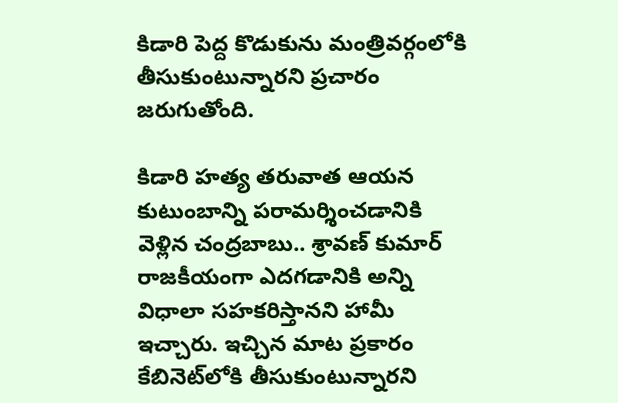కిడారి పెద్ద కొడుకును మంత్రివర్గంలోకి తీసుకుంటున్నారని ప్రచారం జరుగుతోంది.

కిడారి హత్య తరువాత ఆయన కుటుంబాన్ని పరామర్శించడానికి వెళ్లిన చంద్రబాబు.. శ్రావణ్ కుమార్‌ రాజకీయంగా ఎదగడానికి అన్ని విధాలా సహకరిస్తానని హామీ ఇచ్చారు. ఇచ్చిన మాట ప్రకారం కేబినెట్‌లోకి తీసుకుంటున్నారని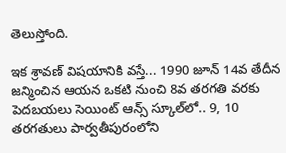తెలుస్తోంది.

ఇక శ్రావణ్ విషయానికి వస్తే... 1990 జూన్ 14వ తేదీన జన్మించిన ఆయన ఒకటి నుంచి 8వ తరగతి వరకు పెదబయలు సెయింట్ ఆన్స్ స్కూల్‌లో.. 9, 10 తరగతులు పార్వతీపురంలోని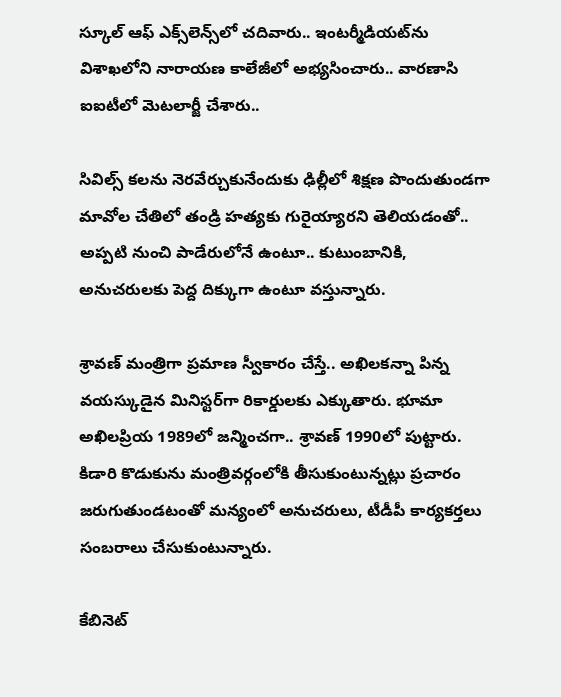స్కూల్ ఆఫ్ ఎక్స్‌లెన్స్‌లో చదివారు.. ఇంటర్మీడియట్‌ను విశాఖలోని నారాయణ కాలేజీలో అభ్యసించారు.. వారణాసి ఐఐటీలో మెటలార్జీ చేశారు..

సివిల్స్‌ కలను నెరవేర్చుకునేందుకు ఢిల్లీలో శిక్షణ పొందుతుండగా మావోల చేతిలో తండ్రి హత్యకు గురైయ్యారని తెలియడంతో.. అప్పటి నుంచి పాడేరులోనే ఉంటూ.. కుటుంబానికి, అనుచరులకు పెద్ద దిక్కుగా ఉంటూ వస్తున్నారు.

శ్రావణ్ మంత్రిగా ప్రమాణ స్వీకారం చేస్తే.. అఖిలకన్నా పిన్న వయస్కుడైన మినిస్టర్‌గా రికార్డులకు ఎక్కుతారు. భూమా అఖిలప్రియ 1989లో జన్మించగా.. శ్రావణ్ 1990లో పుట్టారు. కిడారి కొడుకును మంత్రివర్గంలోకి తీసుకుంటున్నట్లు ప్రచారం జరుగుతుండటంతో మన్యంలో అనుచరులు, టీడీపీ కార్యకర్తలు సంబరాలు చేసుకుంటున్నారు.

కేబినెట్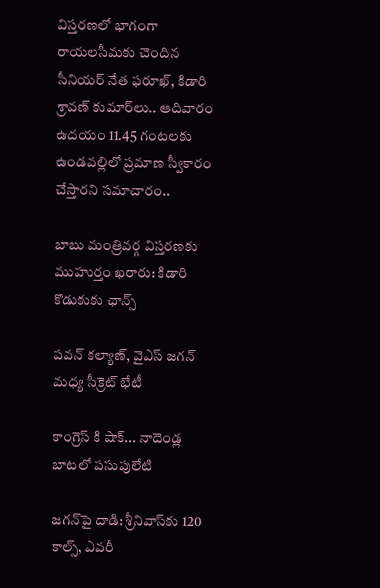విస్తరణలో భాగంగా రాయలసీమకు చెందిన సీనియర్ నేత ఫరూఖ్, కిడారి శ్రావణ్ కుమార్‌లు.. ఆదివారం ఉదయం 11.45 గంటలకు ఉండవల్లిలో ప్రమాణ స్వీకారం చేస్తారని సమాచారం..

బాబు మంత్రివర్గ విస్తరణకు ముహుర్తం ఖరారు: కిడారి కొడుకుకు ఛాన్స్

పవన్ కల్యాణ్, వైఎస్ జగన్ మధ్య సీక్రెట్ భేటీ

కాంగ్రెస్ కి షాక్... నాదెండ్ల బాటలో పసుపులేటి

జగన్‌పై దాడి: శ్రీనివాస్‌కు 120 కాల్స్, ఎవరీ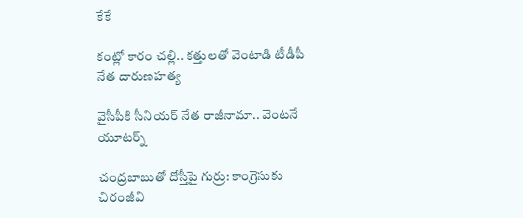కేకే

కంట్లో కారం చల్లి.. కత్తులతో వెంటాడి టీడీపీ నేత దారుణహత్య

వైసీపీకి సీనియర్ నేత రాజీనామా.. వెంటనే యూటర్న్

చంద్రబాబుతో దోస్తీపై గుర్రు: కాంగ్రెసుకు చిరంజీవి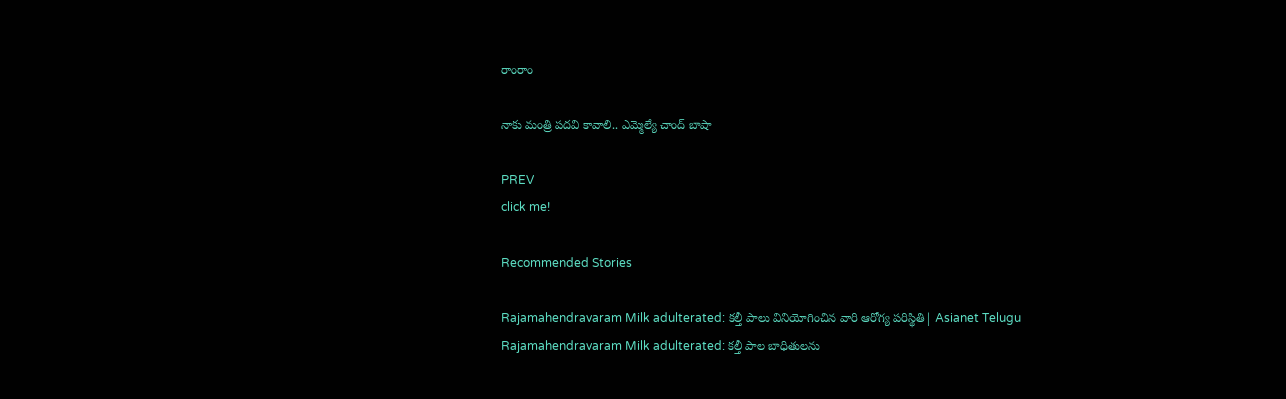రాంరాం

నాకు మంత్రి పదవి కావాలి.. ఎమ్మెల్యే చాంద్ బాషా

PREV
click me!

Recommended Stories

Rajamahendravaram Milk adulterated: కల్తీ పాలు వినియోగించిన వారి ఆరోగ్య పరిస్థితి| Asianet Telugu
Rajamahendravaram Milk adulterated: కల్తీ పాల బాధితులను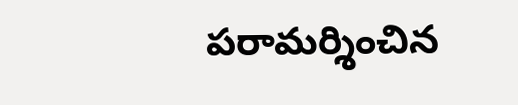పరామర్శించిన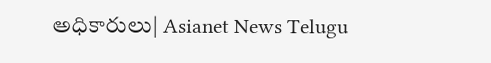అధికారులు| Asianet News Telugu